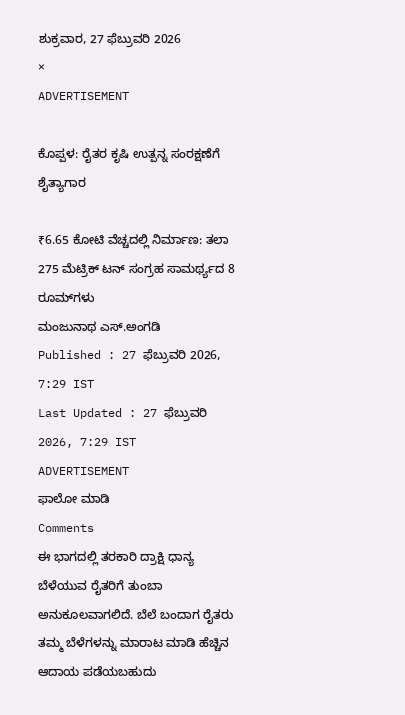ಶುಕ್ರವಾರ, 27 ಫೆಬ್ರುವರಿ 2026
×
ADVERTISEMENT

ಕೊಪ್ಪಳ: ರೈತರ ಕೃಷಿ ಉತ್ಪನ್ನ ಸಂರಕ್ಷಣೆಗೆ ಶೈತ್ಯಾಗಾರ

₹6.65 ಕೋಟಿ ವೆಚ್ಚದಲ್ಲಿ ನಿರ್ಮಾಣ: ತಲಾ 275 ಮೆಟ್ರಿಕ್ ಟನ್ ಸಂಗ್ರಹ ಸಾಮರ್ಥ್ಯದ 8 ರೂಮ್‌ಗಳು
ಮಂಜುನಾಥ ಎಸ್.ಅಂಗಡಿ
Published : 27 ಫೆಬ್ರುವರಿ 2026, 7:29 IST
Last Updated : 27 ಫೆಬ್ರುವರಿ 2026, 7:29 IST
ADVERTISEMENT
ಫಾಲೋ ಮಾಡಿ
Comments
ಈ ಭಾಗದಲ್ಲಿ ತರಕಾರಿ ದ್ರಾಕ್ಷಿ ಧಾನ್ಯ ಬೆಳೆಯುವ ರೈತರಿಗೆ ತುಂಬಾ ಅನುಕೂಲವಾಗಲಿದೆ. ಬೆಲೆ ಬಂದಾಗ ರೈತರು ತಮ್ಮ ಬೆಳೆಗಳನ್ನು ಮಾರಾಟ ಮಾಡಿ ಹೆಚ್ಚಿನ ಆದಾಯ ಪಡೆಯಬಹುದು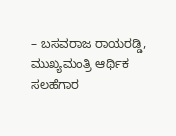– ಬಸವರಾಜ ರಾಯರಡ್ಡಿ, ಮುಖ್ಯಮಂತ್ರಿ ಆರ್ಥಿಕ ಸಲಹೆಗಾರ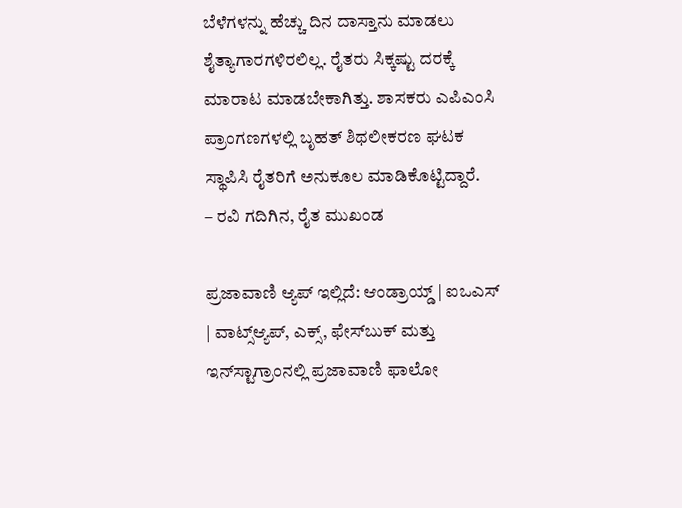ಬೆಳೆಗಳನ್ನು ಹೆಚ್ಚು ದಿನ ದಾಸ್ತಾನು ಮಾಡಲು ಶೈತ್ಯಾಗಾರಗಳಿರಲಿಲ್ಲ. ರೈತರು ಸಿಕ್ಕಷ್ಟು ದರಕ್ಕೆ ಮಾರಾಟ ಮಾಡಬೇಕಾಗಿತ್ತು. ಶಾಸಕರು ಎಪಿಎಂಸಿ ಪ್ರಾಂಗಣಗಳಲ್ಲಿ ಬೃಹತ್ ಶಿಥಲೀಕರಣ ಘಟಕ ಸ್ಥಾಪಿಸಿ ರೈತರಿಗೆ ಅನುಕೂಲ ಮಾಡಿಕೊಟ್ಟಿದ್ದಾರೆ.
– ರವಿ ಗದಿಗಿನ, ರೈತ ಮುಖಂಡ

ಪ್ರಜಾವಾಣಿ ಆ್ಯಪ್ ಇಲ್ಲಿದೆ: ಆಂಡ್ರಾಯ್ಡ್ | ಐಒಎಸ್ | ವಾಟ್ಸ್ಆ್ಯಪ್, ಎಕ್ಸ್, ಫೇಸ್‌ಬುಕ್ ಮತ್ತು ಇನ್‌ಸ್ಟಾಗ್ರಾಂನಲ್ಲಿ ಪ್ರಜಾವಾಣಿ ಫಾಲೋ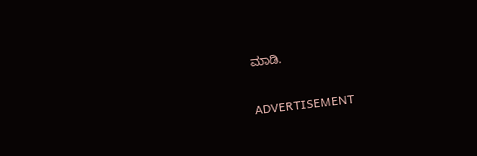ಮಾಡಿ.

ADVERTISEMENT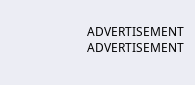ADVERTISEMENT
ADVERTISEMENT